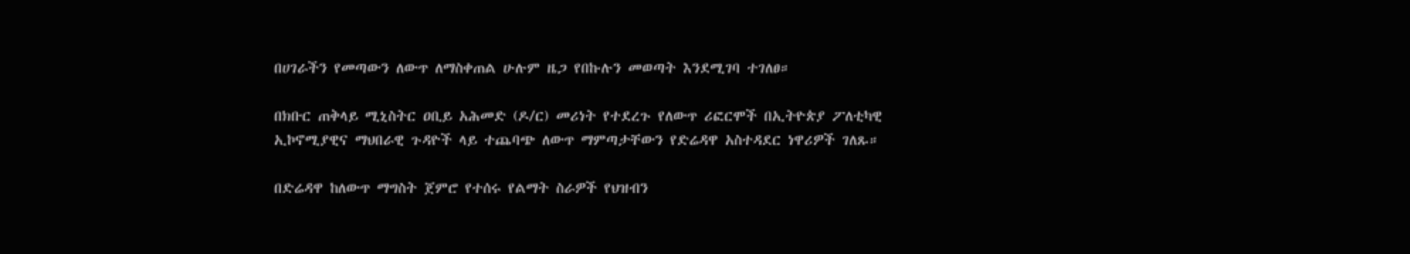በሀገራችን የመጣውን ለውጥ ለማስቀጠል ሁሉም ዜጋ የበኩሉን መወጣት እንደሚገባ ተገለፀ።

በክቡር ጠቅላይ ሚኒስትር ዐቢይ አሕመድ (ዶ/ር) መሪነት የተደረጉ የለውጥ ሪፎርሞች በኢትዮጵያ ፖለቲካዊ ኢኮኖሚያዊና ማህበራዊ ጉዳዮች ላይ ተጨባጭ ለውጥ ማምጣታቸውን የድሬዳዋ አስተዳደር ነዋሪዎች ገለጹ።

በድሬዳዋ ከለውጥ ማግስት ጀምሮ የተሰሩ የልማት ስራዎች የህዝብን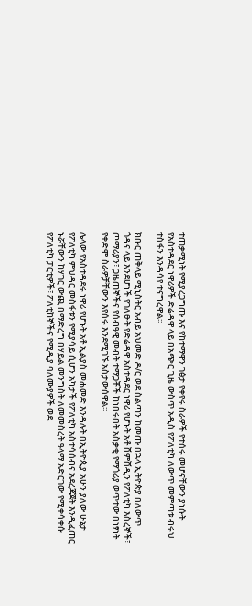ተጠቃሚነት የሚያረጋግጡ እና የከተማዋን ገፅታ የቀየሩ ስራዎች የተሰሩ መሆናቸውን ያነሱት የአስተዳደር ነዋሪዎች ድሬዳዋ ላይ በአጭር ጊዜ ውስጥ አዲስ የፖለቲካ ለውጥ መምጣቱ ብሩህ ተስፋን እንዳሳየ ተናግረዋል፡፡

ክቡር ጠቅላይ ሚኒስትር አብይ አህመድ ዶ/ር ወደ ስልጣን ከመጡ በኋላ ኢትዮጵያ በለውጥ ጎዳና ላይ እንደሆነች የገለፁት የድሬዳዋ አስተዳደር ነዋሪ የሆኑት አቶ ሸምሸዲን የፖለቲካ እስረኞች፣ ጦማሪያን፣ ጋዜጠኞችና የሰብዓዊ መብት ተማጋቾች ከነበሩበት አስቃቂ የማጎሪያ ወጥተው በነፃነት የቀድሞ ስራዎቻቸውን እየሰሩ እንደሚገኙ አስታውሰዋል፡፡

ሌላው የአስተዳደሩ ነዋሪ የሆኑት አቶ ኢልያስ መሐመድ እንዳሉት በኢትዮጲያ አሁን ያለው ሁኔታ የፖለቲካ ምህዳር መስፋቱን የሚያሳይ ሲሆን አካታች የፖለቲካ አስተሳሰብና አደረጃጀት እንዲፈጠር ኑሯቸውን ከሃገር ውጪ በማድረግ በሃይል መንግስት ለመመስረት ዓላማ አድርገው የሚቀሳቀሱ የፖለቲካ ፓርቲዎች፣ ፖለቲከኞችና የሚዲያ ባለሙያዎች ወደ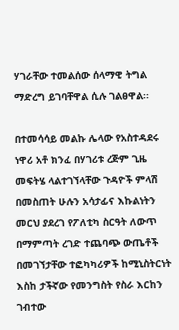ሃገራቸው ተመልሰው ሰላማዊ ትግል ማድረግ ይገባቸዋል ሲሉ ገልፀዋል፡፡

በተመሳሳይ መልኩ ሌላው የአስተዳደሩ ነዋሪ አቶ ክንፈ በሃገሪቱ ረጅም ጊዜ መፍትሄ ላልተገኘላቸው ጉዳዮች ምላሽ በመስጠት ሁሉን አሳታፊና እኩልነትን መርህ ያደረገ የፖለቲካ ስርዓት ለውጥ በማምጣት ረገድ ተጨባጭ ውጤቶች በመገኘታቸው ተፎካካሪዎች ከሚኒስትርነት እስከ ታችኛው የመንግስት የስራ እርከን ገብተው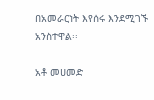በአመራርነት እየሰሩ እንደሚገኙ አንስተዋል፡፡

አቶ መሀመድ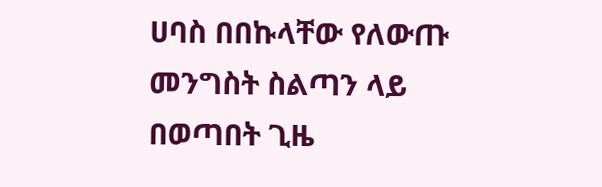ሀባስ በበኩላቸው የለውጡ መንግስት ስልጣን ላይ በወጣበት ጊዜ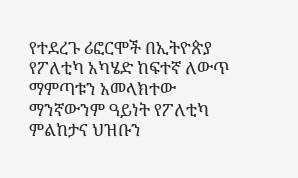የተደረጉ ሪፎርሞች በኢትዮጵያ የፖለቲካ አካሄድ ከፍተኛ ለውጥ ማምጣቱን አመላክተው ማንኛውንም ዓይነት የፖለቲካ ምልከታና ህዝቡን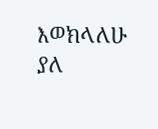እወክላለሁ ያለ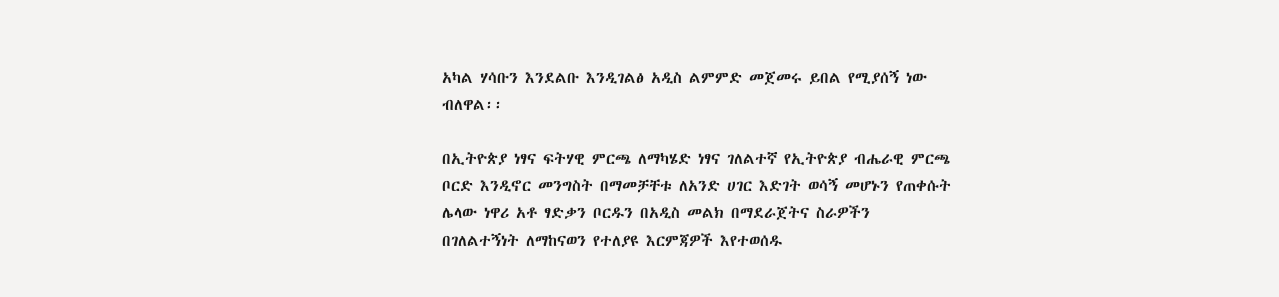አካል ሃሳቡን እንደልቡ እንዲገልፅ አዲስ ልምምድ መጀመሩ ይበል የሚያሰኝ ነው ብለዋል፡፡

በኢትዮጵያ ነፃና ፍትሃዊ ምርጫ ለማካሄድ ነፃና ገለልተኛ የኢትዮጵያ ብሔራዊ ምርጫ ቦርድ እንዲኖር መንግስት በማመቻቸቱ ለአንድ ሀገር እድገት ወሳኝ መሆኑን የጠቀሱት ሌላው ነዋሪ አቶ ፃድቃን ቦርዱን በአዲስ መልክ በማደራጀትና ስራዎችን በገለልተኝነት ለማከናወን የተለያዩ እርምጃዎች እየተወሰዱ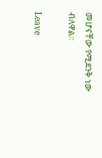መሆናቸው የሚደንቅ ነው ብለዋል፡፡

Leave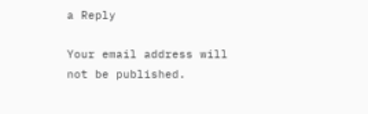a Reply

Your email address will not be published.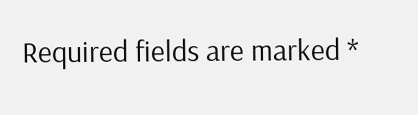Required fields are marked *